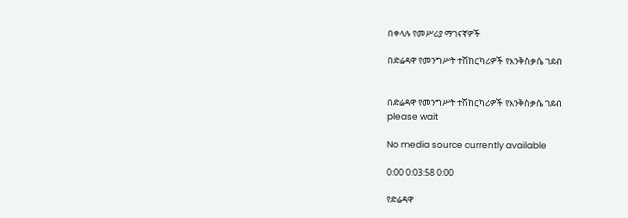በቀላሉ የመሥሪያ ማገናኛዎች

በድሬዳዋ የመንግሥት ተሽከርካሪዎች የእንቅስቃሴ ገደብ


በድሬዳዋ የመንግሥት ተሽከርካሪዎች የእንቅስቃሴ ገደብ
please wait

No media source currently available

0:00 0:03:58 0:00

የድሬዳዋ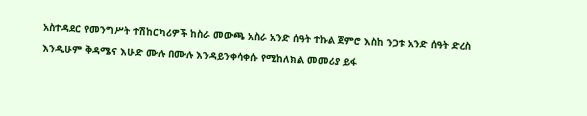አስተዳደር የመንግሥት ተሽከርካሪዎች ከስራ መውጫ አስራ አንድ ሰዓት ተኩል ጀምሮ እስከ ንጋቱ አንድ ሰዓት ድረስ እንዲሁም ቅዳሜና እሁድ ሙሉ በሙሉ እንዳይንቀሳቀሱ የሚከለክል መመሪያ ይፋ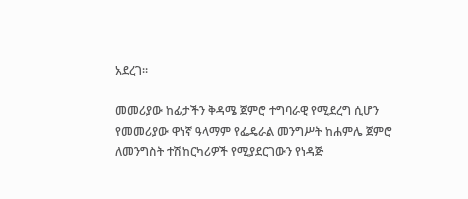አደረገ።

መመሪያው ከፊታችን ቅዳሜ ጀምሮ ተግባራዊ የሚደረግ ሲሆን የመመሪያው ዋነኛ ዓላማም የፌዴራል መንግሥት ከሐምሌ ጀምሮ ለመንግስት ተሽከርካሪዎች የሚያደርገውን የነዳጅ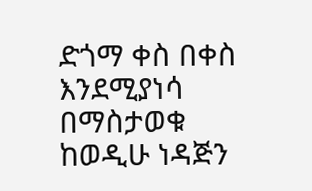ድጎማ ቀስ በቀስ እንደሚያነሳ በማስታወቁ ከወዲሁ ነዳጅን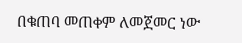በቁጠባ መጠቀም ለመጀመር ነው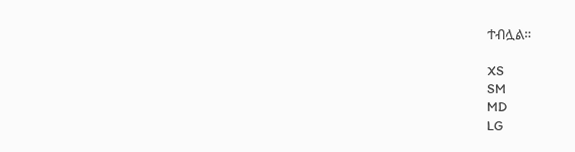ተብሏል።

XS
SM
MD
LG